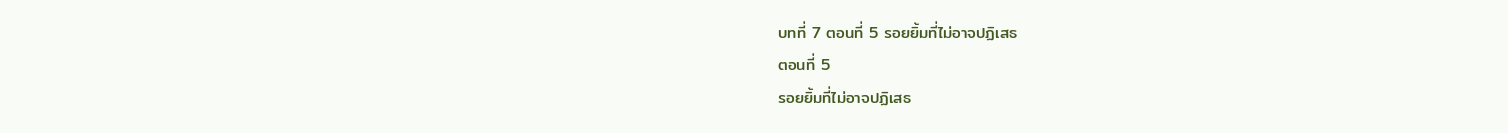บทที่ 7 ตอนที่ 5 รอยยิ้มที่ไม่อาจปฏิเสธ
ตอนที่ 5
รอยยิ้มที่ไม่อาจปฏิเสธ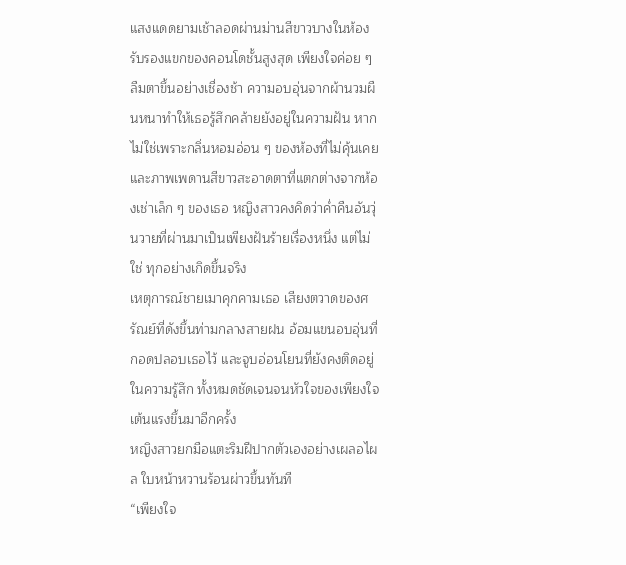แสงแดดยามเช้าลอดผ่านม่านสีขาวบางในห้องรับรองแขกของคอนโดชั้นสูงสุด เพียงใจค่อย ๆ ลืมตาขึ้นอย่างเชื่องช้า ความอบอุ่นจากผ้านวมผืนหนาทำให้เธอรู้สึกคล้ายยังอยู่ในความฝัน หากไม่ใช่เพราะกลิ่นหอมอ่อน ๆ ของห้องที่ไม่คุ้นเคย และภาพเพดานสีขาวสะอาดตาที่แตกต่างจากห้องเช่าเล็ก ๆ ของเธอ หญิงสาวคงคิดว่าค่ำคืนอันวุ่นวายที่ผ่านมาเป็นเพียงฝันร้ายเรื่องหนึ่ง แต่ไม่ใช่ ทุกอย่างเกิดขึ้นจริง
เหตุการณ์ชายเมาคุกคามเธอ เสียงตวาดของศรัณย์ที่ดังขึ้นท่ามกลางสายฝน อ้อมแขนอบอุ่นที่กอดปลอบเธอไว้ และจูบอ่อนโยนที่ยังคงติดอยู่ในความรู้สึก ทั้งหมดชัดเจนจนหัวใจของเพียงใจเต้นแรงขึ้นมาอีกครั้ง
หญิงสาวยกมือแตะริมฝีปากตัวเองอย่างเผลอไผล ใบหน้าหวานร้อนผ่าวขึ้นทันที
“เพียงใจ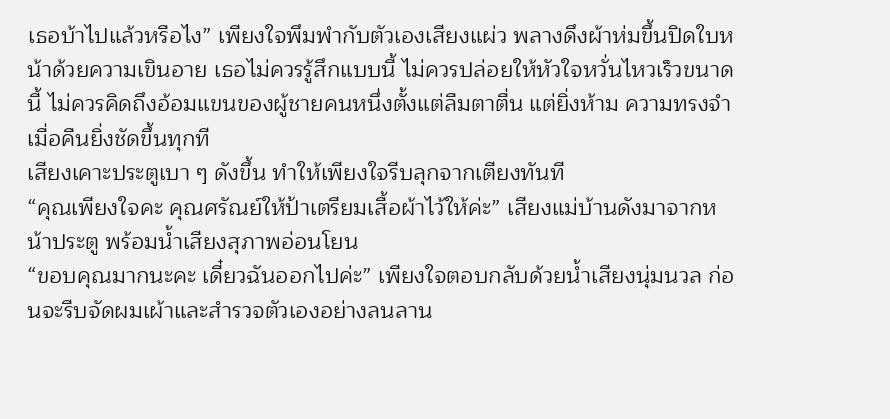เธอบ้าไปแล้วหรือไง” เพียงใจพึมพำกับตัวเองเสียงแผ่ว พลางดึงผ้าห่มขึ้นปิดใบหน้าด้วยความเขินอาย เธอไม่ควรรู้สึกแบบนี้ ไม่ควรปล่อยให้หัวใจหวั่นไหวเร็วขนาดนี้ ไม่ควรคิดถึงอ้อมแขนของผู้ชายคนหนึ่งตั้งแต่ลืมตาตื่น แต่ยิ่งห้าม ความทรงจำเมื่อคืนยิ่งชัดขึ้นทุกที
เสียงเคาะประตูเบา ๆ ดังขึ้น ทำให้เพียงใจรีบลุกจากเตียงทันที
“คุณเพียงใจคะ คุณศรัณย์ให้ป้าเตรียมเสื้อผ้าไว้ให้ค่ะ” เสียงแม่บ้านดังมาจากหน้าประตู พร้อมน้ำเสียงสุภาพอ่อนโยน
“ขอบคุณมากนะคะ เดี๋ยวฉันออกไปค่ะ” เพียงใจตอบกลับด้วยน้ำเสียงนุ่มนวล ก่อนจะรีบจัดผมเผ้าและสำรวจตัวเองอย่างลนลาน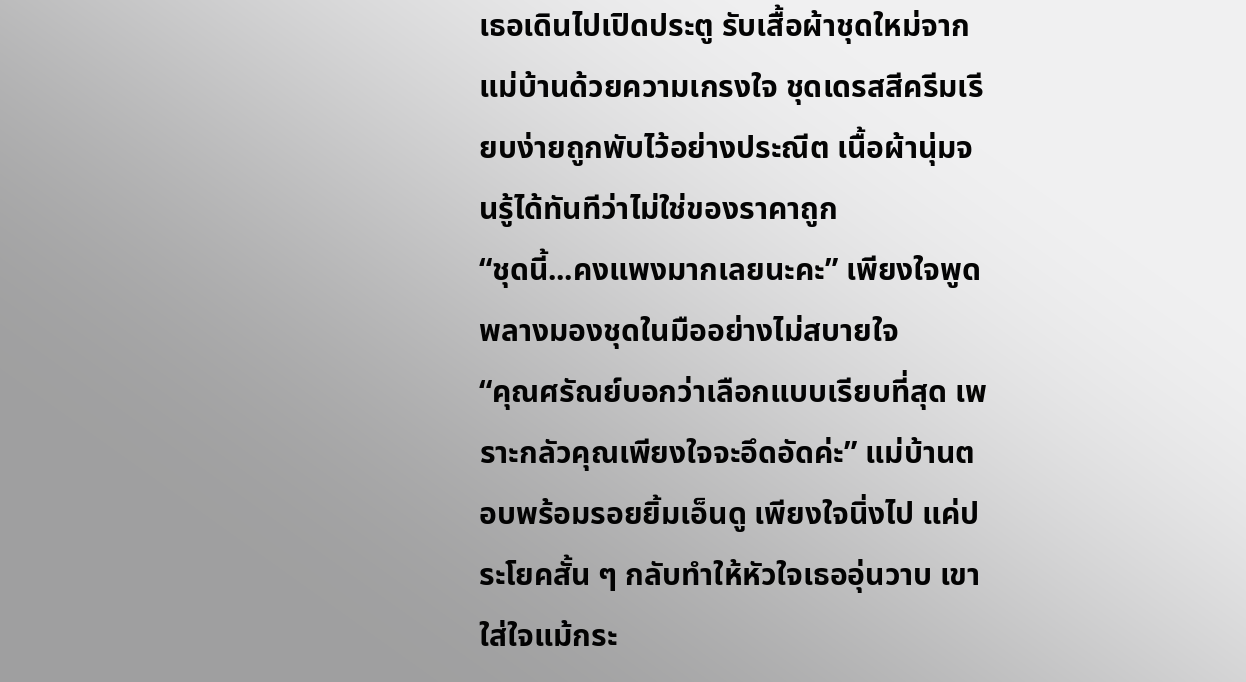เธอเดินไปเปิดประตู รับเสื้อผ้าชุดใหม่จากแม่บ้านด้วยความเกรงใจ ชุดเดรสสีครีมเรียบง่ายถูกพับไว้อย่างประณีต เนื้อผ้านุ่มจนรู้ได้ทันทีว่าไม่ใช่ของราคาถูก
“ชุดนี้...คงแพงมากเลยนะคะ” เพียงใจพูดพลางมองชุดในมืออย่างไม่สบายใจ
“คุณศรัณย์บอกว่าเลือกแบบเรียบที่สุด เพราะกลัวคุณเพียงใจจะอึดอัดค่ะ” แม่บ้านตอบพร้อมรอยยิ้มเอ็นดู เพียงใจนิ่งไป แค่ประโยคสั้น ๆ กลับทำให้หัวใจเธออุ่นวาบ เขาใส่ใจแม้กระ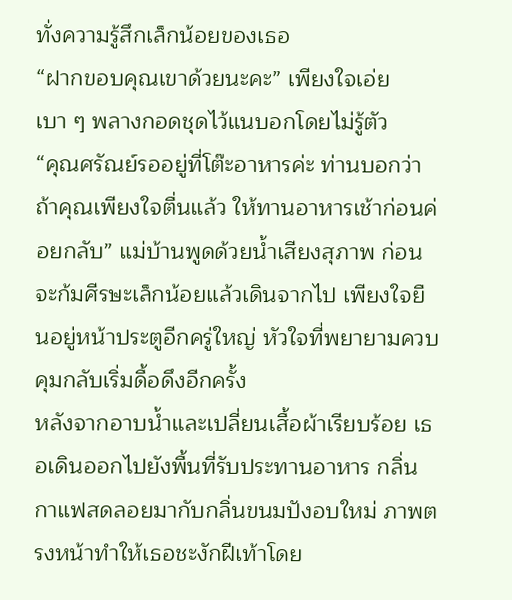ทั่งความรู้สึกเล็กน้อยของเธอ
“ฝากขอบคุณเขาด้วยนะคะ” เพียงใจเอ่ย เบา ๆ พลางกอดชุดไว้แนบอกโดยไม่รู้ตัว
“คุณศรัณย์รออยู่ที่โต๊ะอาหารค่ะ ท่านบอกว่าถ้าคุณเพียงใจตื่นแล้ว ให้ทานอาหารเช้าก่อนค่อยกลับ” แม่บ้านพูดด้วยน้ำเสียงสุภาพ ก่อนจะก้มศีรษะเล็กน้อยแล้วเดินจากไป เพียงใจยืนอยู่หน้าประตูอีกครู่ใหญ่ หัวใจที่พยายามควบคุมกลับเริ่มดื้อดึงอีกครั้ง
หลังจากอาบน้ำและเปลี่ยนเสื้อผ้าเรียบร้อย เธอเดินออกไปยังพื้นที่รับประทานอาหาร กลิ่นกาแฟสดลอยมากับกลิ่นขนมปังอบใหม่ ภาพตรงหน้าทำให้เธอชะงักฝีเท้าโดย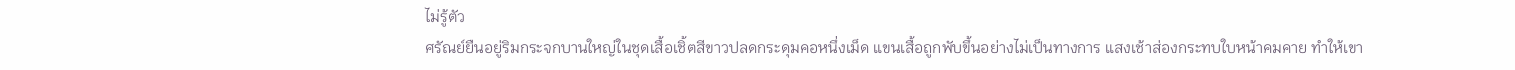ไม่รู้ตัว
ศรัณย์ยืนอยู่ริมกระจกบานใหญ่ในชุดเสื้อเชิ้ตสีขาวปลดกระดุมคอหนึ่งเม็ด แขนเสื้อถูกพับขึ้นอย่างไม่เป็นทางการ แสงเช้าส่องกระทบใบหน้าคมคาย ทำให้เขา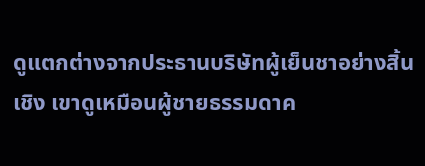ดูแตกต่างจากประธานบริษัทผู้เย็นชาอย่างสิ้นเชิง เขาดูเหมือนผู้ชายธรรมดาค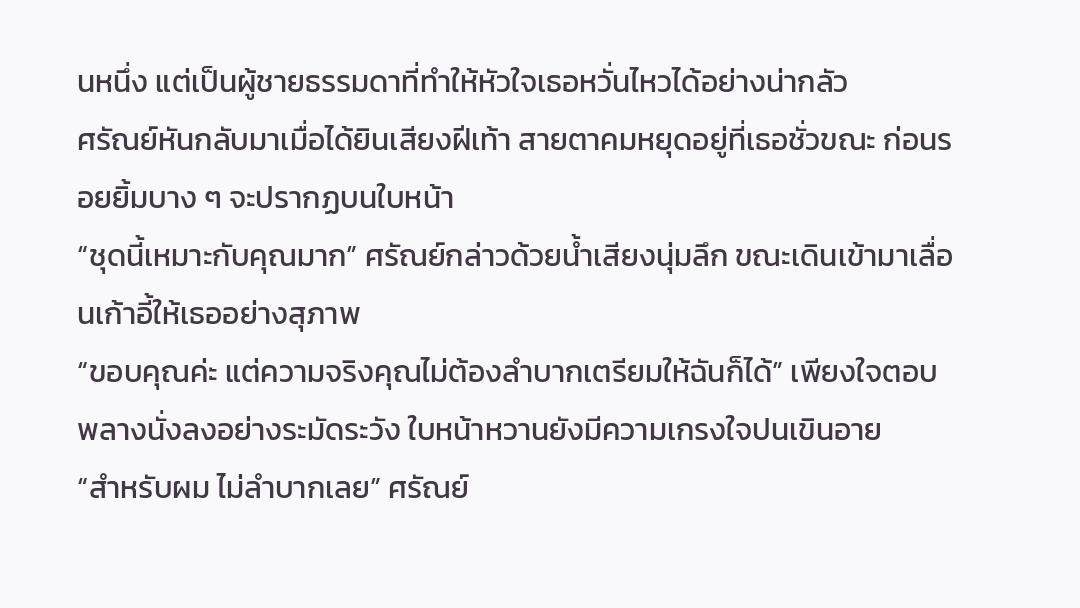นหนึ่ง แต่เป็นผู้ชายธรรมดาที่ทำให้หัวใจเธอหวั่นไหวได้อย่างน่ากลัว
ศรัณย์หันกลับมาเมื่อได้ยินเสียงฝีเท้า สายตาคมหยุดอยู่ที่เธอชั่วขณะ ก่อนรอยยิ้มบาง ๆ จะปรากฏบนใบหน้า
“ชุดนี้เหมาะกับคุณมาก” ศรัณย์กล่าวด้วยน้ำเสียงนุ่มลึก ขณะเดินเข้ามาเลื่อนเก้าอี้ให้เธออย่างสุภาพ
“ขอบคุณค่ะ แต่ความจริงคุณไม่ต้องลำบากเตรียมให้ฉันก็ได้” เพียงใจตอบพลางนั่งลงอย่างระมัดระวัง ใบหน้าหวานยังมีความเกรงใจปนเขินอาย
“สำหรับผม ไม่ลำบากเลย” ศรัณย์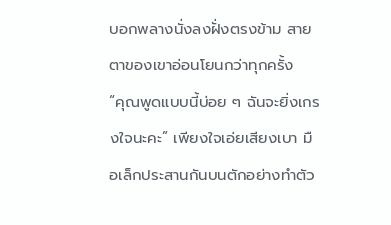บอกพลางนั่งลงฝั่งตรงข้าม สายตาของเขาอ่อนโยนกว่าทุกครั้ง
“คุณพูดแบบนี้บ่อย ๆ ฉันจะยิ่งเกรงใจนะคะ” เพียงใจเอ่ยเสียงเบา มือเล็กประสานกันบนตักอย่างทำตัว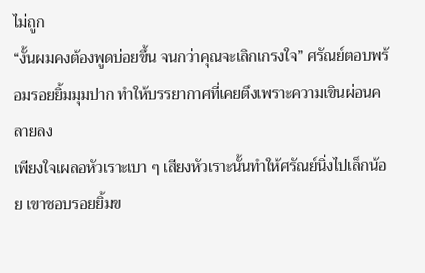ไม่ถูก
“งั้นผมคงต้องพูดบ่อยขึ้น จนกว่าคุณจะเลิกเกรงใจ” ศรัณย์ตอบพร้อมรอยยิ้มมุมปาก ทำให้บรรยากาศที่เคยตึงเพราะความเขินผ่อนคลายลง
เพียงใจเผลอหัวเราะเบา ๆ เสียงหัวเราะนั้นทำให้ศรัณย์นิ่งไปเล็กน้อย เขาชอบรอยยิ้มข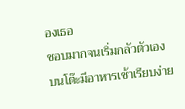องเธอ
ชอบมากจนเริ่มกลัวตัวเอง บนโต๊ะมีอาหารเช้าเรียบง่าย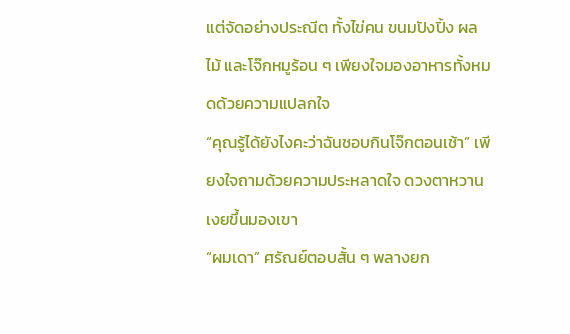แต่จัดอย่างประณีต ทั้งไข่คน ขนมปังปิ้ง ผลไม้ และโจ๊กหมูร้อน ๆ เพียงใจมองอาหารทั้งหมดด้วยความแปลกใจ
“คุณรู้ได้ยังไงคะว่าฉันชอบกินโจ๊กตอนเช้า” เพียงใจถามด้วยความประหลาดใจ ดวงตาหวานเงยขึ้นมองเขา
“ผมเดา” ศรัณย์ตอบสั้น ๆ พลางยก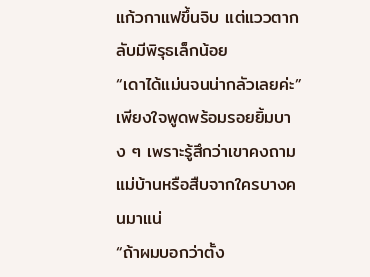แก้วกาแฟขึ้นจิบ แต่แววตากลับมีพิรุธเล็กน้อย
“เดาได้แม่นจนน่ากลัวเลยค่ะ” เพียงใจพูดพร้อมรอยยิ้มบาง ๆ เพราะรู้สึกว่าเขาคงถามแม่บ้านหรือสืบจากใครบางคนมาแน่
“ถ้าผมบอกว่าตั้ง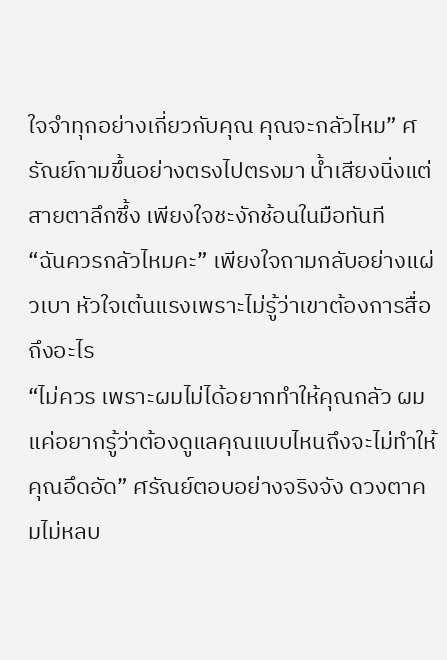ใจจำทุกอย่างเกี่ยวกับคุณ คุณจะกลัวไหม” ศรัณย์ถามขึ้นอย่างตรงไปตรงมา น้ำเสียงนิ่งแต่สายตาลึกซึ้ง เพียงใจชะงักช้อนในมือทันที
“ฉันควรกลัวไหมคะ” เพียงใจถามกลับอย่างแผ่วเบา หัวใจเต้นแรงเพราะไม่รู้ว่าเขาต้องการสื่อถึงอะไร
“ไม่ควร เพราะผมไม่ได้อยากทำให้คุณกลัว ผมแค่อยากรู้ว่าต้องดูแลคุณแบบไหนถึงจะไม่ทำให้คุณอึดอัด” ศรัณย์ตอบอย่างจริงจัง ดวงตาคมไม่หลบ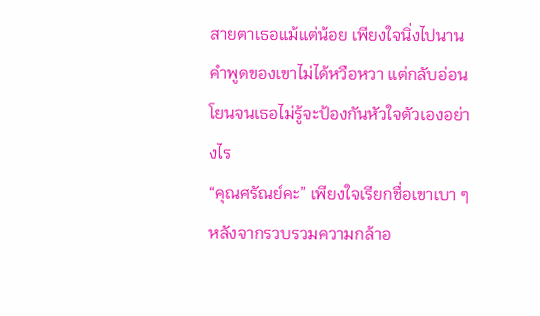สายตาเธอแม้แต่น้อย เพียงใจนิ่งไปนาน คำพูดของเขาไม่ได้หวือหวา แต่กลับอ่อนโยนจนเธอไม่รู้จะป้องกันหัวใจตัวเองอย่างไร
“คุณศรัณย์คะ” เพียงใจเรียกชื่อเขาเบา ๆ หลังจากรวบรวมความกล้าอ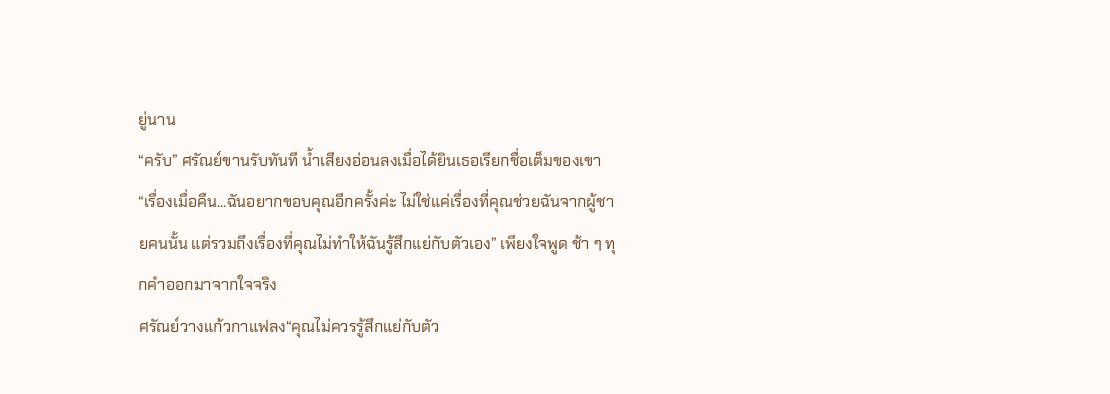ยู่นาน
“ครับ” ศรัณย์ขานรับทันที น้ำเสียงอ่อนลงเมื่อได้ยินเธอเรียกชื่อเต็มของเขา
“เรื่องเมื่อคืน...ฉันอยากขอบคุณอีกครั้งค่ะ ไม่ใช่แค่เรื่องที่คุณช่วยฉันจากผู้ชายคนนั้น แต่รวมถึงเรื่องที่คุณไม่ทำให้ฉันรู้สึกแย่กับตัวเอง” เพียงใจพูด ช้า ๆ ทุกคำออกมาจากใจจริง
ศรัณย์วางแก้วกาแฟลง“คุณไม่ควรรู้สึกแย่กับตัว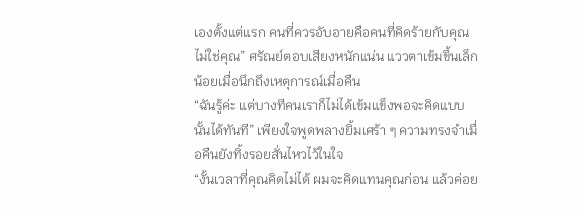เองตั้งแต่แรก คนที่ควรอับอายคือคนที่คิดร้ายกับคุณ ไม่ใช่คุณ” ศรัณย์ตอบเสียงหนักแน่น แววตาเข้มขึ้นเล็กน้อยเมื่อนึกถึงเหตุการณ์เมื่อคืน
“ฉันรู้ค่ะ แต่บางทีคนเราก็ไม่ได้เข้มแข็งพอจะคิดแบบนั้นได้ทันที” เพียงใจพูดพลางยิ้มเศร้า ๆ ความทรงจำเมื่อคืนยังทิ้งรอยสั่นไหวไว้ในใจ
“งั้นเวลาที่คุณคิดไม่ได้ ผมจะคิดแทนคุณก่อน แล้วค่อย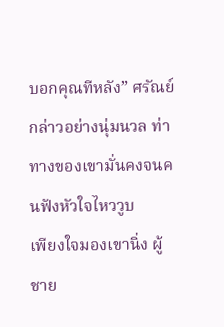บอกคุณทีหลัง” ศรัณย์กล่าวอย่างนุ่มนวล ท่าทางของเขามั่นคงจนคนฟังหัวใจไหววูบ
เพียงใจมองเขานิ่ง ผู้ชาย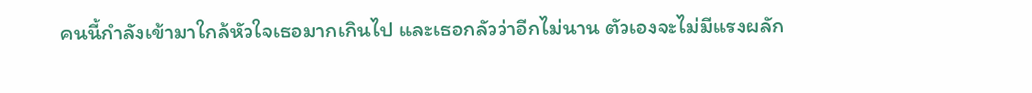คนนี้กำลังเข้ามาใกล้หัวใจเธอมากเกินไป และเธอกลัวว่าอีกไม่นาน ตัวเองจะไม่มีแรงผลัก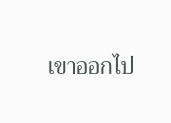เขาออกไป